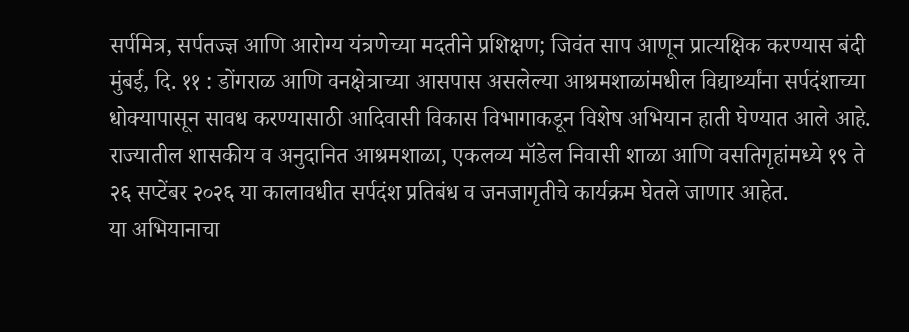सर्पमित्र, सर्पतज्ज्ञ आणि आरोग्य यंत्रणेच्या मदतीने प्रशिक्षण; जिवंत साप आणून प्रात्यक्षिक करण्यास बंदी
मुंबई, दि. ११ : डोंगराळ आणि वनक्षेत्राच्या आसपास असलेल्या आश्रमशाळांमधील विद्यार्थ्यांना सर्पदंशाच्या धोक्यापासून सावध करण्यासाठी आदिवासी विकास विभागाकडून विशेष अभियान हाती घेण्यात आले आहे. राज्यातील शासकीय व अनुदानित आश्रमशाळा, एकलव्य मॉडेल निवासी शाळा आणि वसतिगृहांमध्ये १९ ते २६ सप्टेंबर २०२६ या कालावधीत सर्पदंश प्रतिबंध व जनजागृतीचे कार्यक्रम घेतले जाणार आहेत.
या अभियानाचा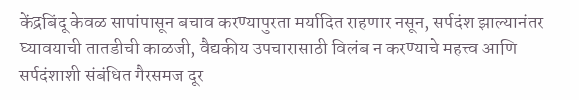केंद्रबिंदू केवळ सापांपासून बचाव करण्यापुरता मर्यादित राहणार नसून, सर्पदंश झाल्यानंतर घ्यावयाची तातडीची काळजी, वैद्यकीय उपचारासाठी विलंब न करण्याचे महत्त्व आणि सर्पदंशाशी संबंधित गैरसमज दूर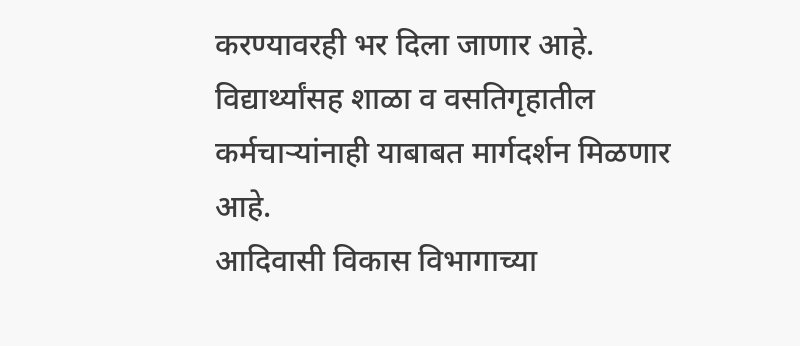करण्यावरही भर दिला जाणार आहे. विद्यार्थ्यांसह शाळा व वसतिगृहातील कर्मचाऱ्यांनाही याबाबत मार्गदर्शन मिळणार आहे.
आदिवासी विकास विभागाच्या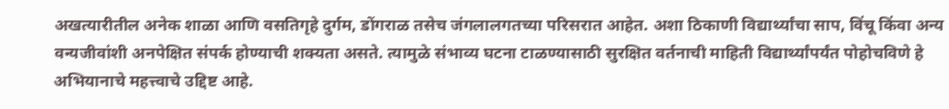अखत्यारीतील अनेक शाळा आणि वसतिगृहे दुर्गम, डोंगराळ तसेच जंगलालगतच्या परिसरात आहेत. अशा ठिकाणी विद्यार्थ्यांचा साप, विंचू किंवा अन्य वन्यजीवांशी अनपेक्षित संपर्क होण्याची शक्यता असते. त्यामुळे संभाव्य घटना टाळण्यासाठी सुरक्षित वर्तनाची माहिती विद्यार्थ्यांपर्यंत पोहोचविणे हे अभियानाचे महत्त्वाचे उद्दिष्ट आहे.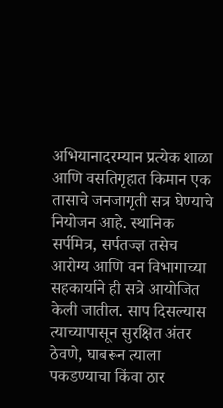अभियानादरम्यान प्रत्येक शाळा आणि वसतिगृहात किमान एक तासाचे जनजागृती सत्र घेण्याचे नियोजन आहे. स्थानिक सर्पमित्र, सर्पतज्ज्ञ तसेच आरोग्य आणि वन विभागाच्या सहकार्याने ही सत्रे आयोजित केली जातील. साप दिसल्यास त्याच्यापासून सुरक्षित अंतर ठेवणे, घाबरून त्याला पकडण्याचा किंवा ठार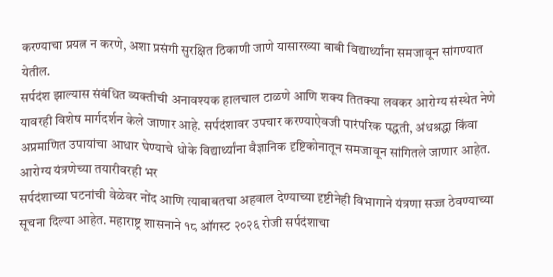करण्याचा प्रयत्न न करणे, अशा प्रसंगी सुरक्षित ठिकाणी जाणे यासारख्या बाबी विद्यार्थ्यांना समजावून सांगण्यात येतील.
सर्पदंश झाल्यास संबंधित व्यक्तीची अनावश्यक हालचाल टाळणे आणि शक्य तितक्या लवकर आरोग्य संस्थेत नेणे यावरही विशेष मार्गदर्शन केले जाणार आहे. सर्पदंशावर उपचार करण्याऐवजी पारंपरिक पद्धती, अंधश्रद्धा किंवा अप्रमाणित उपायांचा आधार घेण्याचे धोके विद्यार्थ्यांना वैज्ञानिक दृष्टिकोनातून समजावून सांगितले जाणार आहेत.
आरोग्य यंत्रणेच्या तयारीवरही भर
सर्पदंशाच्या घटनांची वेळेवर नोंद आणि त्याबाबतचा अहवाल देण्याच्या दृष्टीनेही विभागाने यंत्रणा सज्ज ठेवण्याच्या सूचना दिल्या आहेत. महाराष्ट्र शासनाने १८ ऑगस्ट २०२६ रोजी सर्पदंशाचा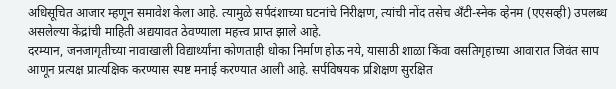अधिसूचित आजार म्हणून समावेश केला आहे. त्यामुळे सर्पदंशाच्या घटनांचे निरीक्षण, त्यांची नोंद तसेच अँटी-स्नेक व्हेनम (एएसव्ही) उपलब्ध असलेल्या केंद्रांची माहिती अद्ययावत ठेवण्याला महत्त्व प्राप्त झाले आहे.
दरम्यान, जनजागृतीच्या नावाखाली विद्यार्थ्यांना कोणताही धोका निर्माण होऊ नये, यासाठी शाळा किंवा वसतिगृहाच्या आवारात जिवंत साप आणून प्रत्यक्ष प्रात्यक्षिक करण्यास स्पष्ट मनाई करण्यात आली आहे. सर्पविषयक प्रशिक्षण सुरक्षित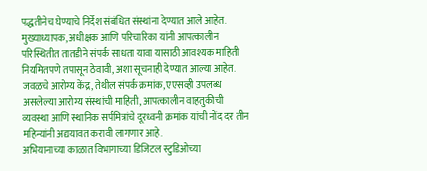पद्धतीनेच घेण्याचे निर्देश संबंधित संस्थांना देण्यात आले आहेत.
मुख्याध्यापक, अधीक्षक आणि परिचारिका यांनी आपत्कालीन परिस्थितीत तातडीने संपर्क साधता यावा यासाठी आवश्यक माहिती नियमितपणे तपासून ठेवावी, अशा सूचनाही देण्यात आल्या आहेत. जवळचे आरोग्य केंद्र, तेथील संपर्क क्रमांक, एएसव्ही उपलब्ध असलेल्या आरोग्य संस्थांची माहिती, आपत्कालीन वाहतुकीची व्यवस्था आणि स्थानिक सर्पमित्रांचे दूरध्वनी क्रमांक यांची नोंद दर तीन महिन्यांनी अद्ययावत करावी लागणार आहे.
अभियानाच्या काळात विभागाच्या डिजिटल स्टुडिओच्या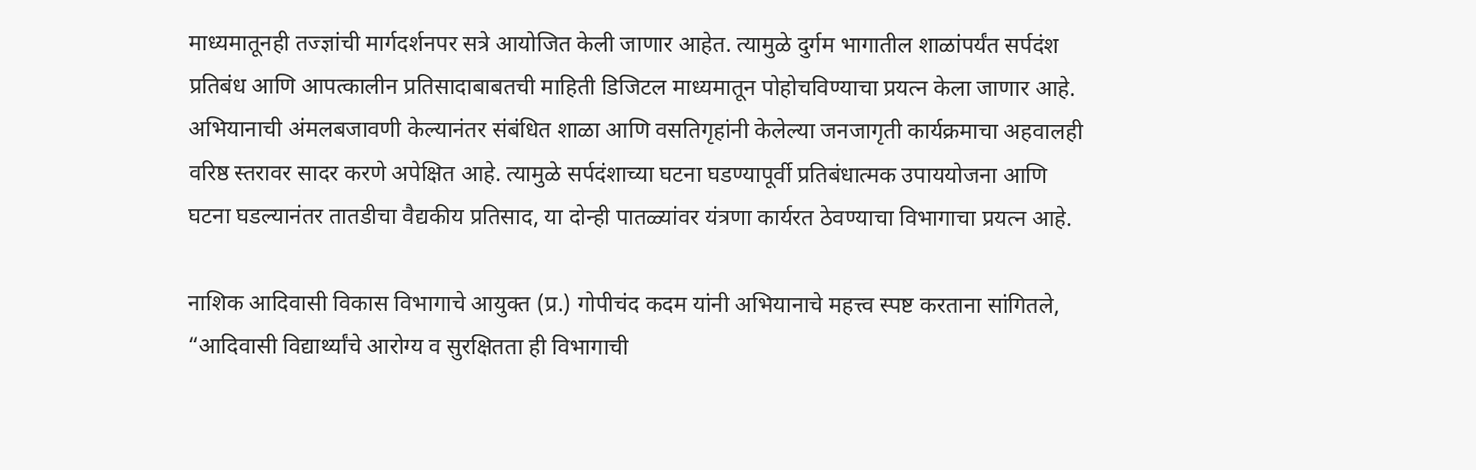माध्यमातूनही तज्ज्ञांची मार्गदर्शनपर सत्रे आयोजित केली जाणार आहेत. त्यामुळे दुर्गम भागातील शाळांपर्यंत सर्पदंश प्रतिबंध आणि आपत्कालीन प्रतिसादाबाबतची माहिती डिजिटल माध्यमातून पोहोचविण्याचा प्रयत्न केला जाणार आहे.
अभियानाची अंमलबजावणी केल्यानंतर संबंधित शाळा आणि वसतिगृहांनी केलेल्या जनजागृती कार्यक्रमाचा अहवालही वरिष्ठ स्तरावर सादर करणे अपेक्षित आहे. त्यामुळे सर्पदंशाच्या घटना घडण्यापूर्वी प्रतिबंधात्मक उपाययोजना आणि घटना घडल्यानंतर तातडीचा वैद्यकीय प्रतिसाद, या दोन्ही पातळ्यांवर यंत्रणा कार्यरत ठेवण्याचा विभागाचा प्रयत्न आहे.

नाशिक आदिवासी विकास विभागाचे आयुक्त (प्र.) गोपीचंद कदम यांनी अभियानाचे महत्त्व स्पष्ट करताना सांगितले, “आदिवासी विद्यार्थ्यांचे आरोग्य व सुरक्षितता ही विभागाची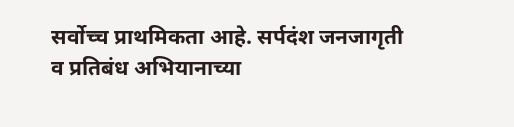सर्वोच्च प्राथमिकता आहे. सर्पदंश जनजागृती व प्रतिबंध अभियानाच्या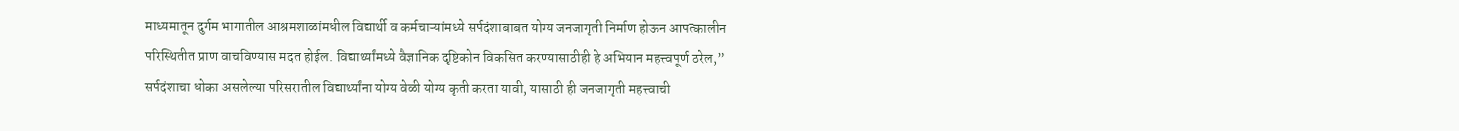माध्यमातून दुर्गम भागातील आश्रमशाळांमधील विद्यार्थी व कर्मचाऱ्यांमध्ये सर्पदंशाबाबत योग्य जनजागृती निर्माण होऊन आपत्कालीन परिस्थितीत प्राण वाचविण्यास मदत होईल. विद्यार्थ्यांमध्ये वैज्ञानिक दृष्टिकोन विकसित करण्यासाठीही हे अभियान महत्त्वपूर्ण ठरेल,”
सर्पदंशाचा धोका असलेल्या परिसरातील विद्यार्थ्यांना योग्य वेळी योग्य कृती करता यावी, यासाठी ही जनजागृती महत्त्वाची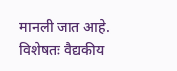मानली जात आहे. विशेषतः वैद्यकीय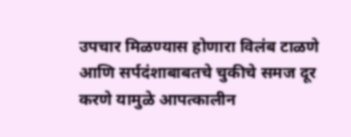उपचार मिळण्यास होणारा विलंब टाळणे आणि सर्पदंशाबाबतचे चुकीचे समज दूर करणे यामुळे आपत्कालीन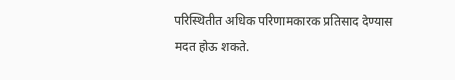परिस्थितीत अधिक परिणामकारक प्रतिसाद देण्यास मदत होऊ शकते.